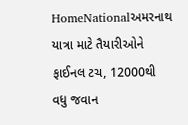HomeNationalઅમરનાથ યાત્રા માટે તૈયારીઓને ફાઈનલ ટચ, 12000થી વધુ જવાન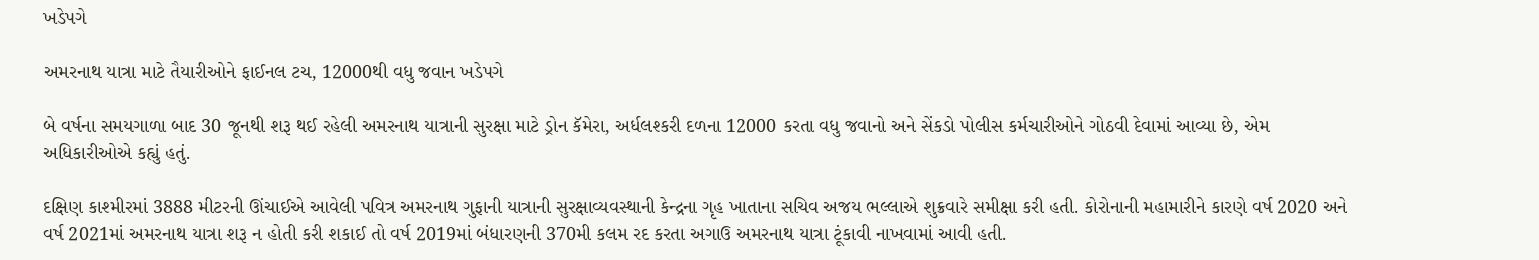ખડેપગે

અમરનાથ યાત્રા માટે તૈયારીઓને ફાઈનલ ટચ, 12000થી વધુ જવાન ખડેપગે

બે વર્ષના સમયગાળા બાદ 30 જૂનથી શરૂ થઈ રહેલી અમરનાથ યાત્રાની સુરક્ષા માટે ડ્રોન કૅમેરા, અર્ધલશ્કરી દળના 12000 કરતા વધુ જવાનો અને સેંકડો પોલીસ કર્મચારીઓને ગોઠવી દેવામાં આવ્યા છે, એમ અધિકારીઓએ કહ્યું હતું.

દક્ષિણ કાશ્મીરમાં 3888 મીટરની ઊંચાઈએ આવેલી પવિત્ર અમરનાથ ગુફાની યાત્રાની સુરક્ષાવ્યવસ્થાની કેન્દ્રના ગૃહ ખાતાના સચિવ અજય ભલ્લાએ શુક્રવારે સમીક્ષા કરી હતી. કોરોનાની મહામારીને કારણે વર્ષ 2020 અને વર્ષ 2021માં અમરનાથ યાત્રા શરૂ ન હોતી કરી શકાઈ તો વર્ષ 2019માં બંધારણની 370મી કલમ રદ કરતા અગાઉ અમરનાથ યાત્રા ટૂંકાવી નાખવામાં આવી હતી.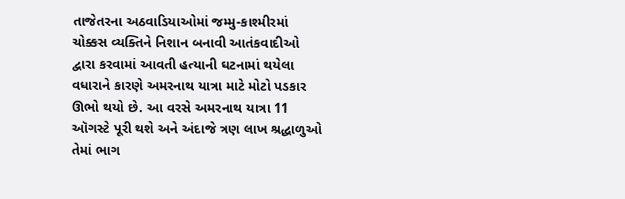તાજેતરના અઠવાડિયાઓમાં જમ્મુ-કાશ્મીરમાં ચોક્કસ વ્યક્તિને નિશાન બનાવી આતંકવાદીઓ દ્વારા કરવામાં આવતી હત્યાની ઘટનામાં થયેલા વધારાને કારણે અમરનાથ યાત્રા માટે મોટો પડકાર ઊભો થયો છે. આ વરસે અમરનાથ યાત્રા 11 ઑગસ્ટે પૂરી થશે અને અંદાજે ત્રણ લાખ શ્રદ્ધાળુઓ તેમાં ભાગ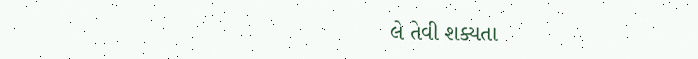લે તેવી શક્યતા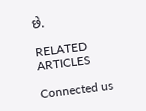છે.

RELATED ARTICLES

Connected us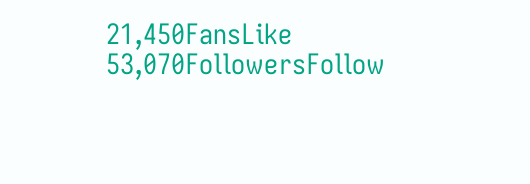21,450FansLike
53,070FollowersFollow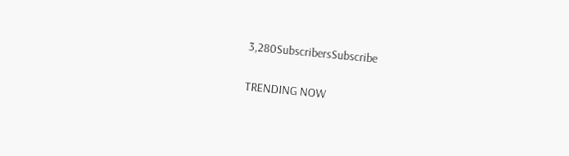3,280SubscribersSubscribe

TRENDING NOW